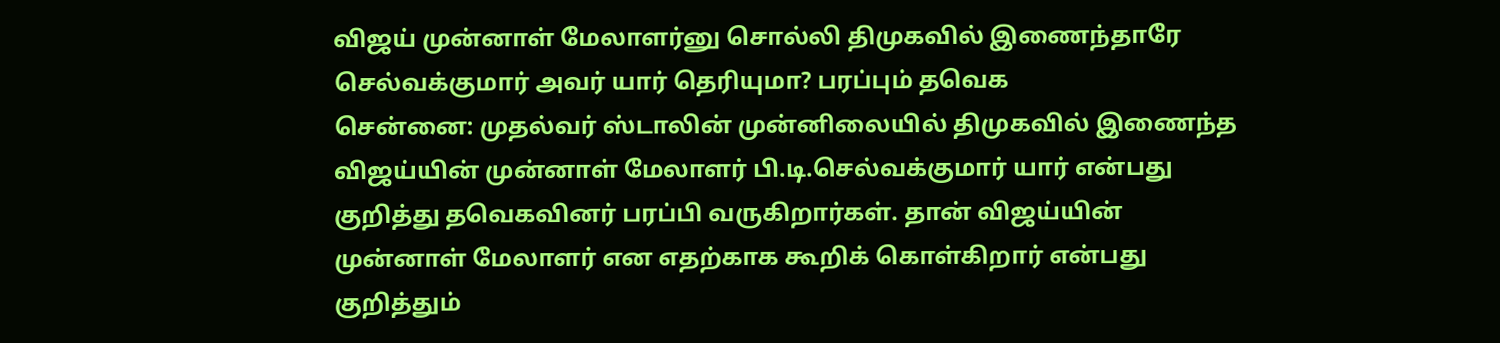விஜய் முன்னாள் மேலாளர்னு சொல்லி திமுகவில் இணைந்தாரே செல்வக்குமார் அவர் யார் தெரியுமா? பரப்பும் தவெக
சென்னை: முதல்வர் ஸ்டாலின் முன்னிலையில் திமுகவில் இணைந்த விஜய்யின் முன்னாள் மேலாளர் பி.டி.செல்வக்குமார் யார் என்பது குறித்து தவெகவினர் பரப்பி வருகிறார்கள். தான் விஜய்யின் முன்னாள் மேலாளர் என எதற்காக கூறிக் கொள்கிறார் என்பது குறித்தும்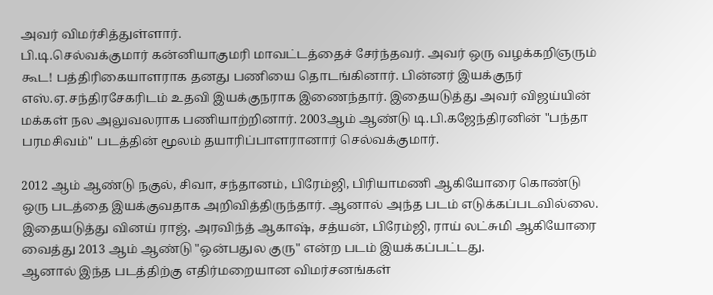அவர் விமர்சித்துள்ளார்.
பி.டி.செல்வக்குமார் கன்னியாகுமரி மாவட்டத்தைச் சேர்ந்தவர். அவர் ஒரு வழக்கறிஞரும் கூட! பத்திரிகையாளராக தனது பணியை தொடங்கினார். பின்னர் இயக்குநர் எஸ்.ஏ.சந்திரசேகரிடம் உதவி இயக்குநராக இணைந்தார். இதையடுத்து அவர் விஜய்யின் மக்கள் நல அலுவலராக பணியாற்றினார். 2003ஆம் ஆண்டு டி.பி.கஜேந்திரனின் "பந்தா பரமசிவம்" படத்தின் மூலம் தயாரிப்பாளரானார் செல்வக்குமார்.

2012 ஆம் ஆண்டு நகுல், சிவா, சந்தானம், பிரேம்ஜி, பிரியாமணி ஆகியோரை கொண்டு ஒரு படத்தை இயக்குவதாக அறிவித்திருந்தார். ஆனால் அந்த படம் எடுக்கப்படவில்லை. இதையடுத்து வினய் ராஜ், அரவிந்த் ஆகாஷ், சத்யன், பிரேம்ஜி, ராய் லட்சுமி ஆகியோரை வைத்து 2013 ஆம் ஆண்டு "ஒன்பதுல குரு" என்ற படம் இயக்கப்பட்டது.
ஆனால் இந்த படத்திற்கு எதிர்மறையான விமர்சனங்கள்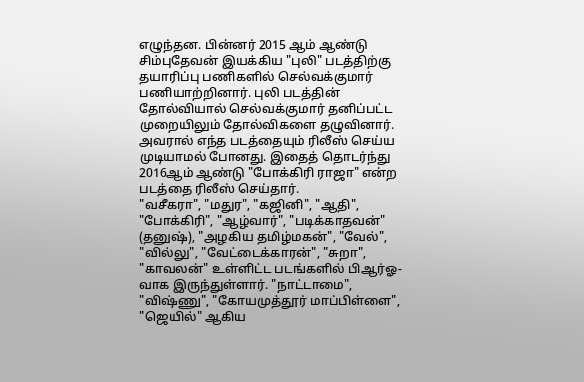எழுந்தன. பின்னர் 2015 ஆம் ஆண்டு சிம்புதேவன் இயக்கிய "புலி" படத்திற்கு தயாரிப்பு பணிகளில் செல்வக்குமார் பணியாற்றினார். புலி படத்தின் தோல்வியால் செல்வக்குமார் தனிப்பட்ட முறையிலும் தோல்விகளை தழுவினார். அவரால் எந்த படத்தையும் ரிலீஸ் செய்ய முடியாமல் போனது. இதைத் தொடர்ந்து 2016ஆம் ஆண்டு "போக்கிரி ராஜா" என்ற படத்தை ரிலீஸ் செய்தார்.
"வசீகரா", "மதுர", "கஜினி", "ஆதி", "போக்கிரி", "ஆழ்வார்", "படிக்காதவன்" (தனுஷ்), "அழகிய தமிழ்மகன்", "வேல்", "வில்லு", "வேட்டைக்காரன்", "சுறா", "காவலன்" உள்ளிட்ட படங்களில் பிஆர்ஓ-வாக இருந்துள்ளார். "நாட்டாமை", "விஷ்ணு", "கோயமுத்தூர் மாப்பிள்ளை", "ஜெயில்" ஆகிய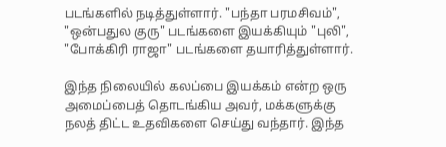படங்களில் நடித்துள்ளார். "பந்தா பரமசிவம்", "ஒன்பதுல குரு" படங்களை இயக்கியும் "புலி", "போக்கிரி ராஜா" படங்களை தயாரித்துள்ளார்.

இந்த நிலையில் கலப்பை இயக்கம் என்ற ஒரு அமைப்பைத் தொடங்கிய அவர், மக்களுக்கு நலத் திட்ட உதவிகளை செய்து வந்தார். இந்த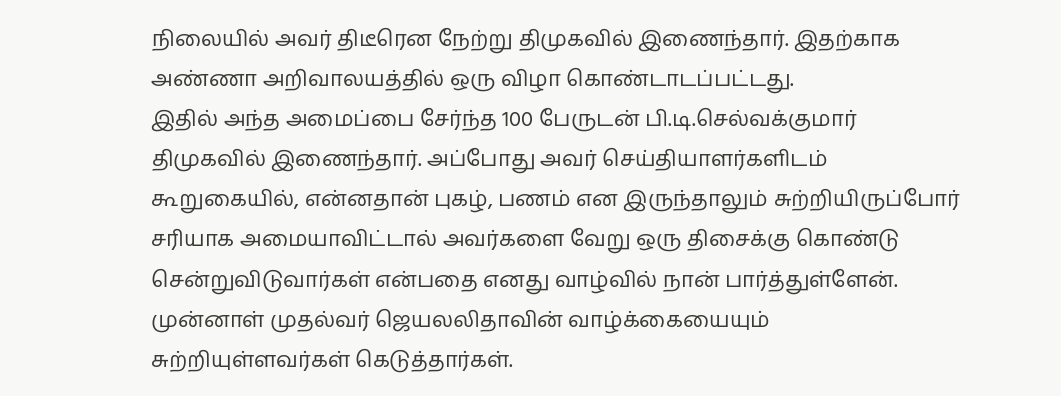நிலையில் அவர் திடீரென நேற்று திமுகவில் இணைந்தார். இதற்காக அண்ணா அறிவாலயத்தில் ஒரு விழா கொண்டாடப்பட்டது.
இதில் அந்த அமைப்பை சேர்ந்த 100 பேருடன் பி.டி.செல்வக்குமார் திமுகவில் இணைந்தார். அப்போது அவர் செய்தியாளர்களிடம் கூறுகையில், என்னதான் புகழ், பணம் என இருந்தாலும் சுற்றியிருப்போர் சரியாக அமையாவிட்டால் அவர்களை வேறு ஒரு திசைக்கு கொண்டு சென்றுவிடுவார்கள் என்பதை எனது வாழ்வில் நான் பார்த்துள்ளேன். முன்னாள் முதல்வர் ஜெயலலிதாவின் வாழ்க்கையையும் சுற்றியுள்ளவர்கள் கெடுத்தார்கள்.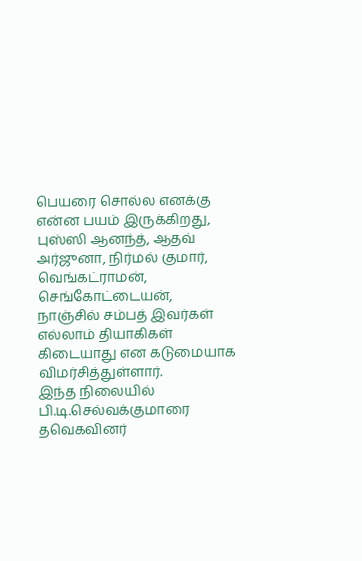பெயரை சொல்ல எனக்கு என்ன பயம் இருக்கிறது, புஸ்ஸி ஆனந்த், ஆதவ் அர்ஜுனா, நிர்மல் குமார், வெங்கட்ராமன், செங்கோட்டையன், நாஞ்சில் சம்பத் இவர்கள் எல்லாம் தியாகிகள் கிடையாது என கடுமையாக விமர்சித்துள்ளார்.
இந்த நிலையில் பி.டி.செல்வக்குமாரை தவெகவினர்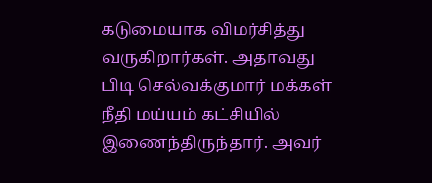கடுமையாக விமர்சித்து வருகிறார்கள். அதாவது பிடி செல்வக்குமார் மக்கள் நீதி மய்யம் கட்சியில் இணைந்திருந்தார். அவர்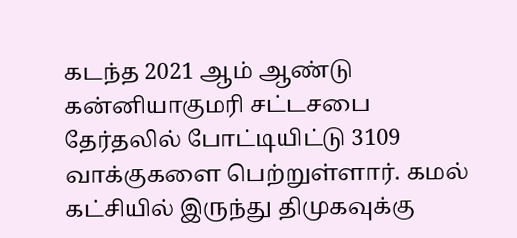கடந்த 2021 ஆம் ஆண்டு கன்னியாகுமரி சட்டசபை தேர்தலில் போட்டியிட்டு 3109 வாக்குகளை பெற்றுள்ளார். கமல் கட்சியில் இருந்து திமுகவுக்கு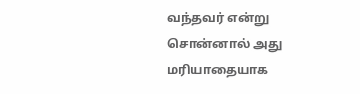வந்தவர் என்று சொன்னால் அது மரியாதையாக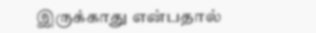இருக்காது என்பதால்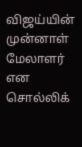விஜய்யின் முன்னாள் மேலாளர் என சொல்லிக்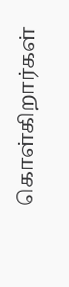கொள்கிறார்கள்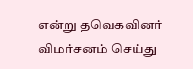என்று தவெகவினர் விமர்சனம் செய்து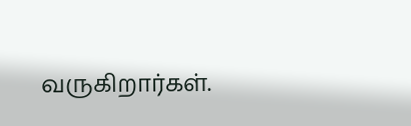வருகிறார்கள்.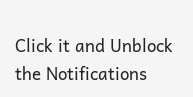Click it and Unblock the Notifications